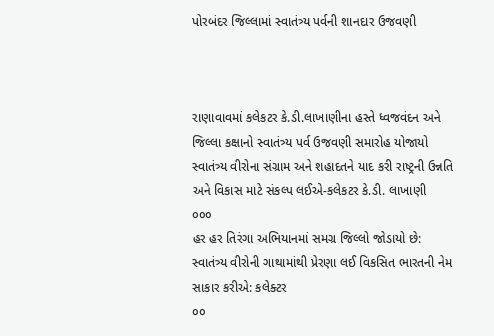પોરબંદર જિલ્લામાં સ્વાતંત્ર્ય પર્વની શાનદાર ઉજવણી



રાણાવાવમાં કલેકટર કે.ડી.લાખાણીના હસ્તે ધ્વજવંદન અને જિલ્લા કક્ષાનો સ્વાતંત્ર્ય પર્વ ઉજવણી સમારોહ યોજાયો
સ્વાતંત્ર્ય વીરોના સંગ્રામ અને શહાદતને યાદ કરી રાષ્ટ્રની ઉન્નતિ અને વિકાસ માટે સંકલ્પ લઈએ-કલેકટર કે.ડી. લાખાણી
૦૦૦
હર હર તિરંગા અભિયાનમાં સમગ્ર જિલ્લો જોડાયો છે: સ્વાતંત્ર્ય વીરોની ગાથામાંથી પ્રેરણા લઈ વિકસિત ભારતની નેમ સાકાર કરીએ: કલેક્ટર
૦૦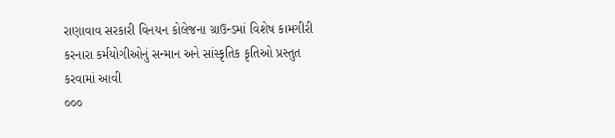રાણાવાવ સરકારી વિનયન કોલેજના ગ્રાઉન્ડમાં વિશેષ કામગીરી કરનારા કર્મયોગીઓનું સન્માન અને સાંસ્કૃતિક કૃતિઓ પ્રસ્તુત કરવામાં આવી
૦૦૦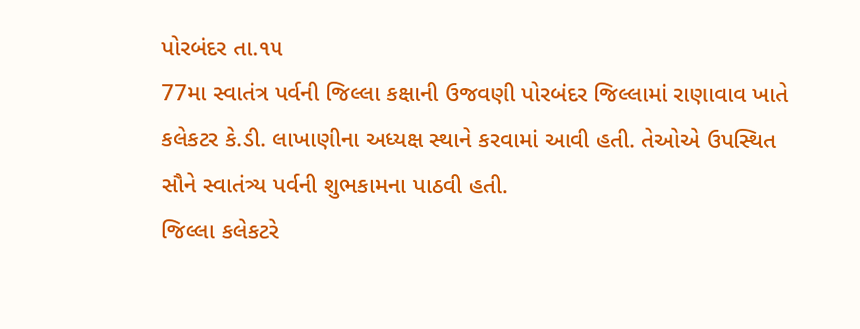પોરબંદર તા.૧૫
77મા સ્વાતંત્ર પર્વની જિલ્લા કક્ષાની ઉજવણી પોરબંદર જિલ્લામાં રાણાવાવ ખાતે કલેકટર કે.ડી. લાખાણીના અધ્યક્ષ સ્થાને કરવામાં આવી હતી. તેઓએ ઉપસ્થિત સૌને સ્વાતંત્ર્ય પર્વની શુભકામના પાઠવી હતી.
જિલ્લા કલેકટરે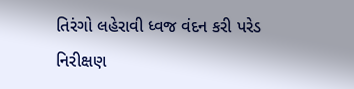તિરંગો લહેરાવી ધ્વજ વંદન કરી પરેડ નિરીક્ષણ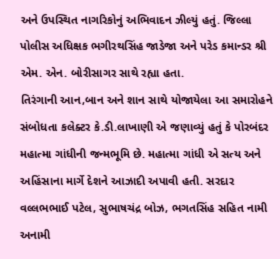અને ઉપસ્થિત નાગરિકોનું અભિવાદન ઝીલ્યું હતું. જિલ્લા પોલીસ અધિક્ષક ભગીરથસિંહ જાડેજા અને પરેડ કમાન્ડર શ્રી એમ. એન. બોરીસાગર સાથે રહ્યા હતા.
તિરંગાની આન,બાન અને શાન સાથે યોજાયેલા આ સમારોહને સંબોધતા કલેક્ટર કે.ડી.લાખાણી એ જણાવ્યું હતું કે પોરબંદર મહાત્મા ગાંધીની જન્મભૂમિ છે. મહાત્મા ગાંધી એ સત્ય અને અહિંસાના માર્ગે દેશને આઝાદી અપાવી હતી. સરદાર વલ્લભભાઈ પટેલ, સુભાષચંદ્ર બોઝ, ભગતસિંહ સહિત નામી અનામી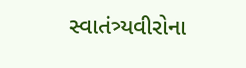સ્વાતંત્ર્યવીરોના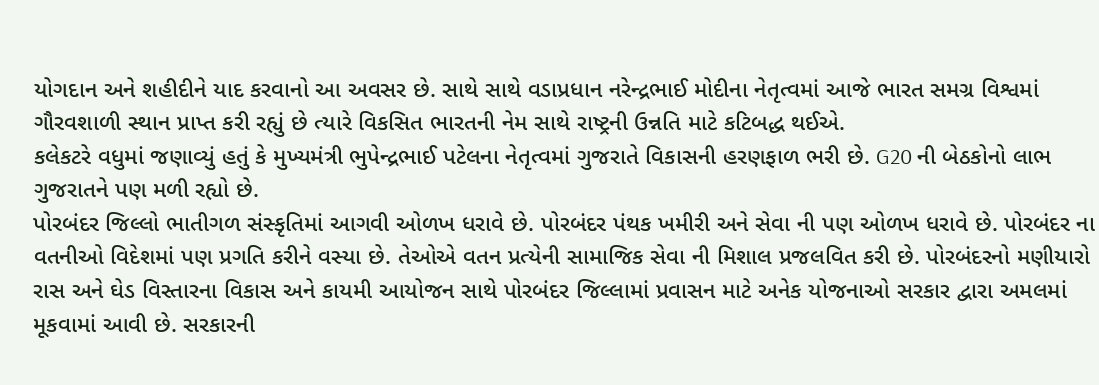યોગદાન અને શહીદીને યાદ કરવાનો આ અવસર છે. સાથે સાથે વડાપ્રધાન નરેન્દ્રભાઈ મોદીના નેતૃત્વમાં આજે ભારત સમગ્ર વિશ્વમાં ગૌરવશાળી સ્થાન પ્રાપ્ત કરી રહ્યું છે ત્યારે વિકસિત ભારતની નેમ સાથે રાષ્ટ્રની ઉન્નતિ માટે કટિબદ્ધ થઈએ.
કલેકટરે વધુમાં જણાવ્યું હતું કે મુખ્યમંત્રી ભુપેન્દ્રભાઈ પટેલના નેતૃત્વમાં ગુજરાતે વિકાસની હરણફાળ ભરી છે. G20 ની બેઠકોનો લાભ ગુજરાતને પણ મળી રહ્યો છે.
પોરબંદર જિલ્લો ભાતીગળ સંસ્કૃતિમાં આગવી ઓળખ ધરાવે છે. પોરબંદર પંથક ખમીરી અને સેવા ની પણ ઓળખ ધરાવે છે. પોરબંદર ના વતનીઓ વિદેશમાં પણ પ્રગતિ કરીને વસ્યા છે. તેઓએ વતન પ્રત્યેની સામાજિક સેવા ની મિશાલ પ્રજલવિત કરી છે. પોરબંદરનો મણીયારો રાસ અને ઘેડ વિસ્તારના વિકાસ અને કાયમી આયોજન સાથે પોરબંદર જિલ્લામાં પ્રવાસન માટે અનેક યોજનાઓ સરકાર દ્વારા અમલમાં મૂકવામાં આવી છે. સરકારની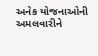અનેક યોજનાઓની અમલવારીને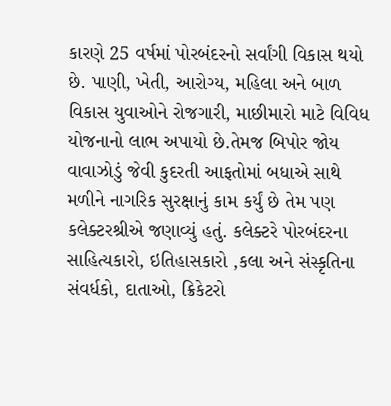કારણે 25 વર્ષમાં પોરબંદરનો સર્વાંગી વિકાસ થયો છે. પાણી, ખેતી, આરોગ્ય, મહિલા અને બાળ વિકાસ યુવાઓને રોજગારી, માછીમારો માટે વિવિધ યોજનાનો લાભ અપાયો છે.તેમજ બિપોર જોય વાવાઝોડું જેવી કુદરતી આફતોમાં બધાએ સાથે મળીને નાગરિક સુરક્ષાનું કામ કર્યું છે તેમ પણ કલેક્ટરશ્રીએ જણાવ્યું હતું. કલેક્ટરે પોરબંદરના સાહિત્યકારો, ઇતિહાસકારો ,કલા અને સંસ્કૃતિના સંવર્ધકો, દાતાઓ, ક્રિકેટરો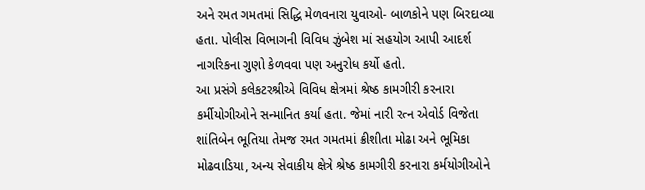અને રમત ગમતમાં સિદ્ધિ મેળવનારા યુવાઓ- બાળકોને પણ બિરદાવ્યા હતા. પોલીસ વિભાગની વિવિધ ઝુંબેશ માં સહયોગ આપી આદર્શ નાગરિકના ગુણો કેળવવા પણ અનુરોધ કર્યો હતો.
આ પ્રસંગે કલેકટરશ્રીએ વિવિધ ક્ષેત્રમાં શ્રેષ્ઠ કામગીરી કરનારા કર્મીયોગીઓને સન્માનિત કર્યા હતા. જેમાં નારી રત્ન એવોર્ડ વિજેતા શાંતિબેન ભૂતિયા તેમજ રમત ગમતમાં ક્રીશીતા મોઢા અને ભૂમિકા મોઢવાડિયા, અન્ય સેવાકીય ક્ષેત્રે શ્રેષ્ઠ કામગીરી કરનારા કર્મયોગીઓને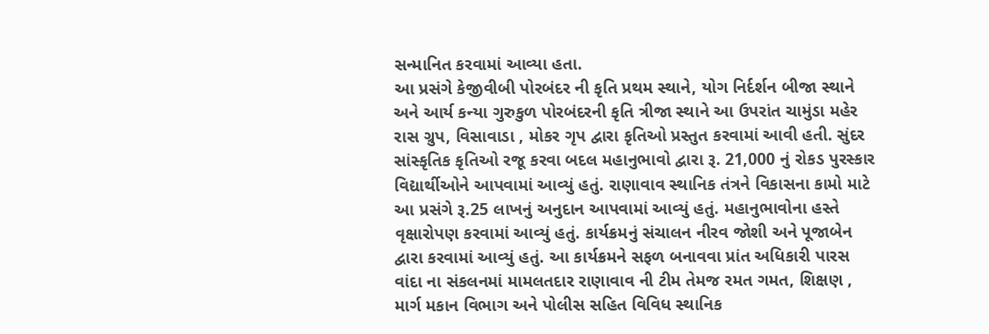સન્માનિત કરવામાં આવ્યા હતા.
આ પ્રસંગે કેજીવીબી પોરબંદર ની કૃતિ પ્રથમ સ્થાને, યોગ નિર્દર્શન બીજા સ્થાને અને આર્ય કન્યા ગુરુકુળ પોરબંદરની કૃતિ ત્રીજા સ્થાને આ ઉપરાંત ચામુંડા મહેર રાસ ગ્રુપ, વિસાવાડા , મોકર ગૃપ દ્વારા કૃતિઓ પ્રસ્તુત કરવામાં આવી હતી. સુંદર સાંસ્કૃતિક કૃતિઓ રજૂ કરવા બદલ મહાનુભાવો દ્વારા રૂ. 21,000 નું રોકડ પુરસ્કાર વિદ્યાર્થીઓને આપવામાં આવ્યું હતું. રાણાવાવ સ્થાનિક તંત્રને વિકાસના કામો માટે આ પ્રસંગે રૂ.25 લાખનું અનુદાન આપવામાં આવ્યું હતું. મહાનુભાવોના હસ્તે વૃક્ષારોપણ કરવામાં આવ્યું હતું. કાર્યક્રમનું સંચાલન નીરવ જોશી અને પૂજાબેન દ્વારા કરવામાં આવ્યું હતું. આ કાર્યક્રમને સફળ બનાવવા પ્રાંત અધિકારી પારસ વાંદા ના સંકલનમાં મામલતદાર રાણાવાવ ની ટીમ તેમજ રમત ગમત, શિક્ષણ , માર્ગ મકાન વિભાગ અને પોલીસ સહિત વિવિધ સ્થાનિક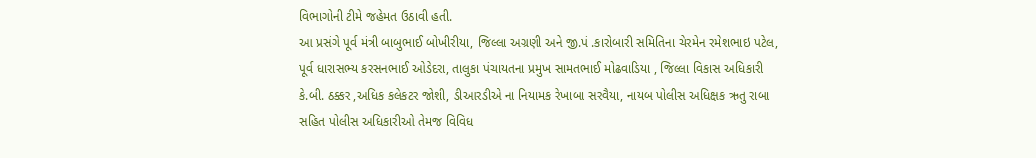વિભાગોની ટીમે જહેમત ઉઠાવી હતી.
આ પ્રસંગે પૂર્વ મંત્રી બાબુભાઈ બોખીરીયા, જિલ્લા અગ્રણી અને જી.પં .કારોબારી સમિતિના ચેરમેન રમેશભાઇ પટેલ, પૂર્વ ધારાસભ્ય કરસનભાઈ ઓડેદરા, તાલુકા પંચાયતના પ્રમુખ સામતભાઈ મોઢવાડિયા , જિલ્લા વિકાસ અધિકારી કે.બી. ઠક્કર ,અધિક કલેકટર જોશી, ડીઆરડીએ ના નિયામક રેખાબા સરવૈયા, નાયબ પોલીસ અધિક્ષક ઋતુ રાબા સહિત પોલીસ અધિકારીઓ તેમજ વિવિધ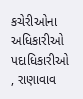કચેરીઓના અધિકારીઓ પદાધિકારીઓ , રાણાવાવ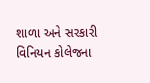શાળા અને સરકારી વિનિયન કોલેજના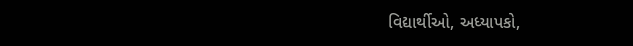વિદ્યાર્થીઓ, અધ્યાપકો,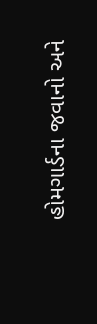હોમગાર્ડના જવાનો અને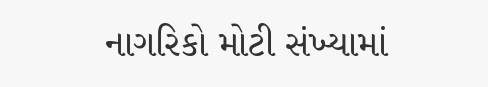નાગરિકો મોટી સંખ્યામાં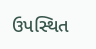ઉપસ્થિત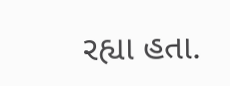રહ્યા હતા.